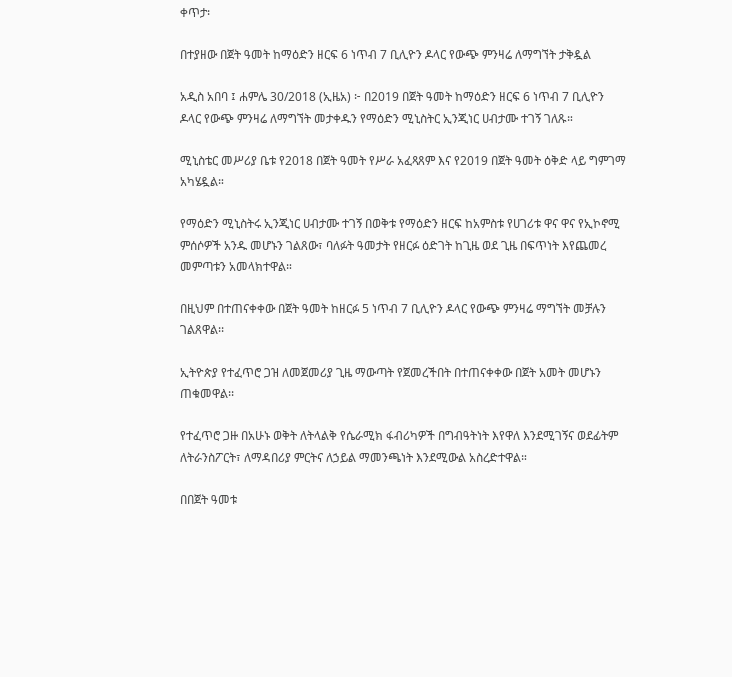ቀጥታ፡

በተያዘው በጀት ዓመት ከማዕድን ዘርፍ 6 ነጥብ 7 ቢሊዮን ዶላር የውጭ ምንዛሬ ለማግኘት ታቅዷል

አዲስ አበባ ፤ ሐምሌ 30/2018 (ኢዜአ) ፦ በ2019 በጀት ዓመት ከማዕድን ዘርፍ 6 ነጥብ 7 ቢሊዮን ዶላር የውጭ ምንዛሬ ለማግኘት መታቀዱን የማዕድን ሚኒስትር ኢንጂነር ሀብታሙ ተገኝ ገለጹ።

ሚኒስቴር መሥሪያ ቤቱ የ2018 በጀት ዓመት የሥራ አፈጻጸም እና የ2019 በጀት ዓመት ዕቅድ ላይ ግምገማ አካሄዷል።

የማዕድን ሚኒስትሩ ኢንጂነር ሀብታሙ ተገኝ በወቅቱ የማዕድን ዘርፍ ከአምስቱ የሀገሪቱ ዋና ዋና የኢኮኖሚ ምሰሶዎች አንዱ መሆኑን ገልጸው፣ ባለፉት ዓመታት የዘርፉ ዕድገት ከጊዜ ወደ ጊዜ በፍጥነት እየጨመረ መምጣቱን አመላክተዋል።

በዚህም በተጠናቀቀው በጀት ዓመት ከዘርፉ 5 ነጥብ 7 ቢሊዮን ዶላር የውጭ ምንዛሬ ማግኘት መቻሉን ገልጸዋል፡፡

ኢትዮጵያ የተፈጥሮ ጋዝ ለመጀመሪያ ጊዜ ማውጣት የጀመረችበት በተጠናቀቀው በጀት አመት መሆኑን ጠቁመዋል፡፡

የተፈጥሮ ጋዙ በአሁኑ ወቅት ለትላልቅ የሴራሚክ ፋብሪካዎች በግብዓትነት እየዋለ እንደሚገኝና ወደፊትም ለትራንስፖርት፣ ለማዳበሪያ ምርትና ለኃይል ማመንጫነት እንደሚውል አስረድተዋል።

በበጀት ዓመቱ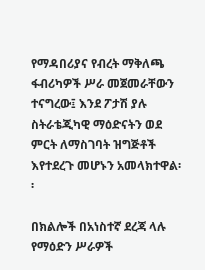የማዳበሪያና የብረት ማቅለጫ ፋብሪካዎች ሥራ መጀመራቸውን ተናግረው፤ እንደ ፖታሽ ያሉ ስትራቴጂካዊ ማዕድናትን ወደ ምርት ለማስገባት ዝግጅቶች እየተደረጉ መሆኑን አመላክተዋል፡፡

በክልሎች በአነስተኛ ደረጃ ላሉ የማዕድን ሥራዎች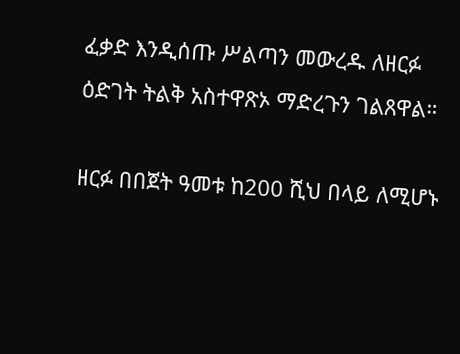ፈቃድ እንዲሰጡ ሥልጣን መውረዱ ለዘርፉ ዕድገት ትልቅ አስተዋጽኦ ማድረጉን ገልጸዋል።

ዘርፉ በበጀት ዓመቱ ከ200 ሺህ በላይ ለሚሆኑ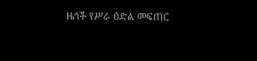ዜጎች የሥራ ዕድል መፍጠር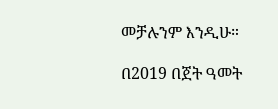መቻሉንም እንዲሁ።

በ2019 በጀት ዓመት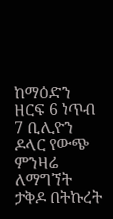ከማዕድን ዘርፍ 6 ነጥብ 7 ቢሊዮን ዶላር የውጭ ምንዛሬ ለማግኘት ታቅዶ በትኩረት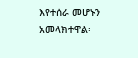እየተሰራ መሆኑን አመላክተዋል፡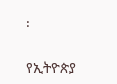፡

የኢትዮጵያ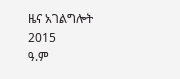ዜና አገልግሎት
2015
ዓ.ም